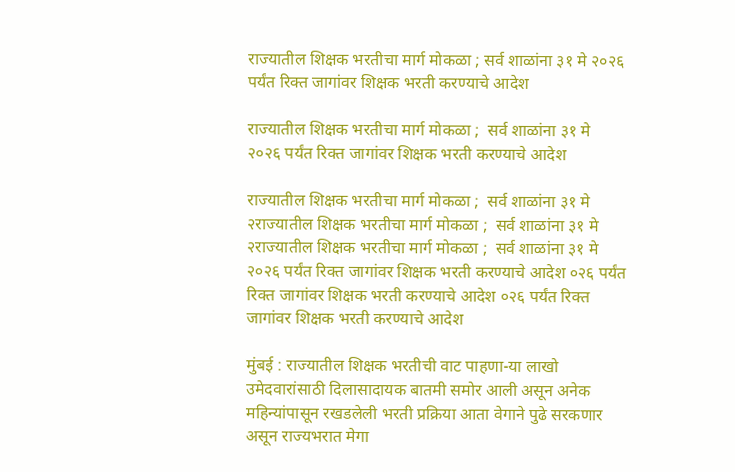राज्यातील शिक्षक भरतीचा मार्ग मोकळा ; सर्व शाळांना ३१ मे २०२६ पर्यंत रिक्त जागांवर शिक्षक भरती करण्याचे आदेश

राज्यातील शिक्षक भरतीचा मार्ग मोकळा ;  सर्व शाळांना ३१ मे २०२६ पर्यंत रिक्त जागांवर शिक्षक भरती करण्याचे आदेश

राज्यातील शिक्षक भरतीचा मार्ग मोकळा ;  सर्व शाळांना ३१ मे २राज्यातील शिक्षक भरतीचा मार्ग मोकळा ;  सर्व शाळांना ३१ मे २राज्यातील शिक्षक भरतीचा मार्ग मोकळा ;  सर्व शाळांना ३१ मे २०२६ पर्यंत रिक्त जागांवर शिक्षक भरती करण्याचे आदेश ०२६ पर्यंत रिक्त जागांवर शिक्षक भरती करण्याचे आदेश ०२६ पर्यंत रिक्त जागांवर शिक्षक भरती करण्याचे आदेश

मुंबई : राज्यातील शिक्षक भरतीची वाट पाहणा-या लाखो उमेदवारांसाठी दिलासादायक बातमी समोर आली असून अनेक महिन्यांपासून रखडलेली भरती प्रक्रिया आता वेगाने पुढे सरकणार असून राज्यभरात मेगा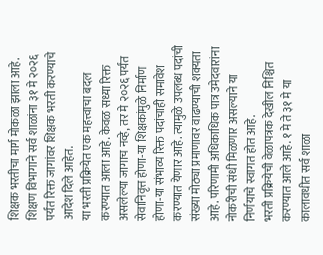शिक्षक भरतीचा मार्ग मोकळा झाला आहे. शिक्षण विभागाने सर्व शाळांना ३१ मे २०२६ पर्यंत रिक्त जागांवर शिक्षक भरती करण्याचे आदेश दिले आहेत.
या भरती प्रक्रियेत एक महत्त्वाचा बदल करण्यात आला आहे. केवळ सध्या रिक्त असलेल्या जागाच नव्हे, तर मे २०२६ पर्यंत सेवानिवृत्त होणा-या शिक्षकांमुळे निर्माण होणा-या संभाव्य रिक्त पदांचाही समावेश करण्यात येणार आहे. त्यामुळे उपलब्ध पदांची संख्या मोठ्या प्रमाणावर वाढण्याची शक्यता आहे. परिणामी अधिकाधिक पात्र उमेदवारांना नोकरीची संधी मिळणार असल्याने या निर्णयाचे स्वागत होत आहे.
भरती प्रक्रियेची वेळापत्रक देखील निश्चित करण्यात आले आहे. १ मे ते ३१ मे या कालावधीत सर्व शाळा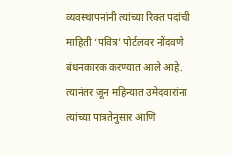व्यवस्थापनांनी त्यांच्या रिक्त पदांची माहिती ‘पवित्र’ पोर्टलवर नोंदवणे बंधनकारक करण्यात आले आहे. त्यानंतर जून महिन्यात उमेदवारांना त्यांच्या पात्रतेनुसार आणि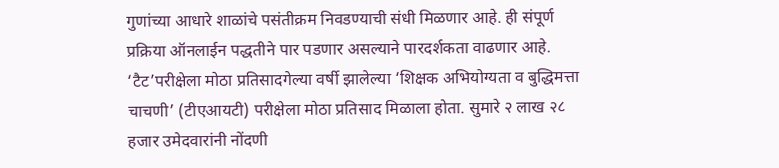गुणांच्या आधारे शाळांचे पसंतीक्रम निवडण्याची संधी मिळणार आहे. ही संपूर्ण प्रक्रिया ऑनलाईन पद्धतीने पार पडणार असल्याने पारदर्शकता वाढणार आहे.
‘टैट’परीक्षेला मोठा प्रतिसादगेल्या वर्षी झालेल्या ‘शिक्षक अभियोग्यता व बुद्धिमत्ता चाचणी’ (टीएआयटी) परीक्षेला मोठा प्रतिसाद मिळाला होता. सुमारे २ लाख २८ हजार उमेदवारांनी नोंदणी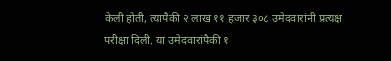केली होती, त्यापैकी २ लाख ११ हजार ३०८ उमेदवारांनी प्रत्यक्ष परीक्षा दिली. या उमेदवारांपैकी १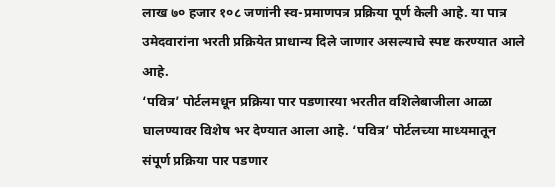लाख ७० हजार १०८ जणांनी स्व-प्रमाणपत्र प्रक्रिया पूर्ण केली आहे. या पात्र उमेदवारांना भरती प्रक्रियेत प्राधान्य दिले जाणार असल्याचे स्पष्ट करण्यात आले आहे.
‘पवित्र’ पोर्टलमधून प्रक्रिया पार पडणारया भरतीत वशिलेबाजीला आळा घालण्यावर विशेष भर देण्यात आला आहे. ‘पवित्र’ पोर्टलच्या माध्यमातून संपूर्ण प्रक्रिया पार पडणार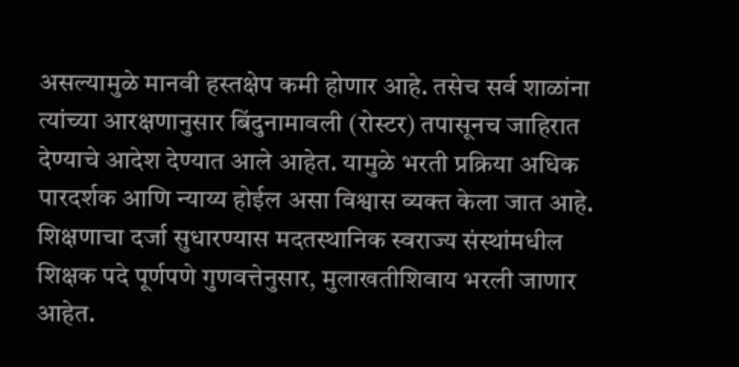असल्यामुळे मानवी हस्तक्षेप कमी होणार आहे. तसेच सर्व शाळांना त्यांच्या आरक्षणानुसार बिंदुनामावली (रोस्टर) तपासूनच जाहिरात देण्याचे आदेश देण्यात आले आहेत. यामुळे भरती प्रक्रिया अधिक पारदर्शक आणि न्याय्य होईल असा विश्वास व्यक्त केला जात आहे.
शिक्षणाचा दर्जा सुधारण्यास मदतस्थानिक स्वराज्य संस्थांमधील शिक्षक पदे पूर्णपणे गुणवत्तेनुसार, मुलाखतीशिवाय भरली जाणार आहेत.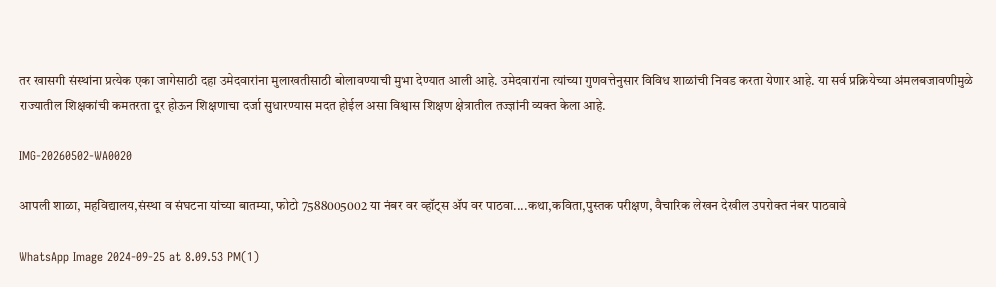तर खासगी संस्थांना प्रत्येक एका जागेसाठी दहा उमेदवारांना मुलाखतीसाठी बोलावण्याची मुभा देण्यात आली आहे. उमेदवारांना त्यांच्या गुणवत्तेनुसार विविध शाळांची निवड करता येणार आहे. या सर्व प्रक्रियेच्या अंमलबजावणीमुळे राज्यातील शिक्षकांची कमतरता दूर होऊन शिक्षणाचा दर्जा सुधारण्यास मदत होईल असा विश्वास शिक्षण क्षेत्रातील तज्ज्ञांनी व्यक्त केला आहे.

IMG-20260502-WA0020

आपली शाळा, महविद्यालय,संस्था व संघटना यांच्या बातम्या, फोटो 7588005002 या नंबर वर व्हॉट्स ॲप वर पाठवा....कथा,कविता,पुस्तक परीक्षण, वैचारिक लेखन देखील उपरोक्त नंबर पाठवावे

WhatsApp Image 2024-09-25 at 8.09.53 PM(1)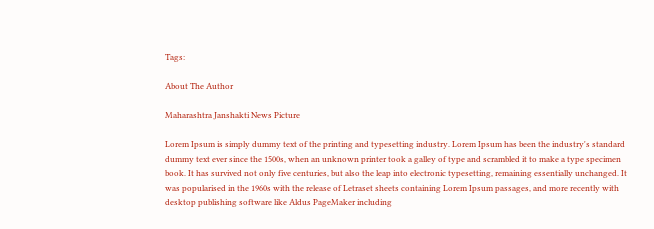Tags:

About The Author

Maharashtra Janshakti News Picture

Lorem Ipsum is simply dummy text of the printing and typesetting industry. Lorem Ipsum has been the industry's standard dummy text ever since the 1500s, when an unknown printer took a galley of type and scrambled it to make a type specimen book. It has survived not only five centuries, but also the leap into electronic typesetting, remaining essentially unchanged. It was popularised in the 1960s with the release of Letraset sheets containing Lorem Ipsum passages, and more recently with desktop publishing software like Aldus PageMaker including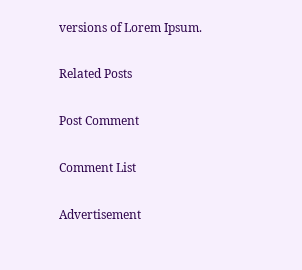versions of Lorem Ipsum.

Related Posts

Post Comment

Comment List

Advertisement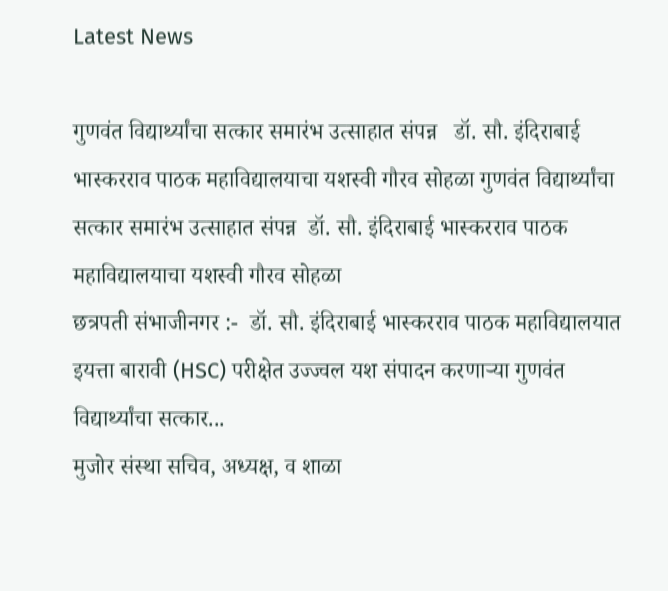Latest News

गुणवंत विद्यार्थ्यांचा सत्कार समारंभ उत्साहात संपन्न   डॉ. सौ. इंदिराबाई भास्करराव पाठक महाविद्यालयाचा यशस्वी गौरव सोहळा गुणवंत विद्यार्थ्यांचा सत्कार समारंभ उत्साहात संपन्न  डॉ. सौ. इंदिराबाई भास्करराव पाठक महाविद्यालयाचा यशस्वी गौरव सोहळा
छत्रपती संभाजीनगर :-  डॉ. सौ. इंदिराबाई भास्करराव पाठक महाविद्यालयात इयत्ता बारावी (HSC) परीक्षेत उज्ज्वल यश संपादन करणाऱ्या गुणवंत विद्यार्थ्यांचा सत्कार...
मुजोर संस्था सचिव, अध्यक्ष, व शाळा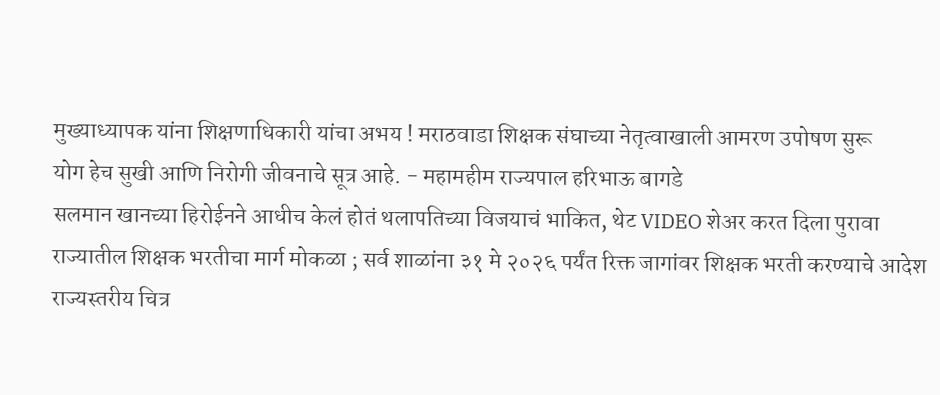मुख्याध्यापक यांना शिक्षणाधिकारी यांचा अभय ! मराठवाडा शिक्षक संघाच्या नेतृत्वाखाली आमरण उपोषण सुरू
योग हेच सुखी आणि निरोगी जीवनाचे सूत्र आहे. - महामहीम राज्यपाल हरिभाऊ बागडे
सलमान खानच्या हिरोईनने आधीच केलं होतं थलापतिच्या विजयाचं भाकित, थेट VIDEO शेअर करत दिला पुरावा
राज्यातील शिक्षक भरतीचा मार्ग मोकळा ; सर्व शाळांना ३१ मे २०२६ पर्यंत रिक्त जागांवर शिक्षक भरती करण्याचे आदेश
राज्यस्तरीय चित्र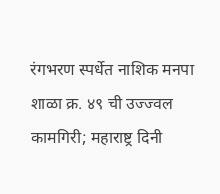रंगभरण स्पर्धेत नाशिक मनपा शाळा क्र. ४९ ची उज्ज्वल कामगिरी; महाराष्ट्र दिनी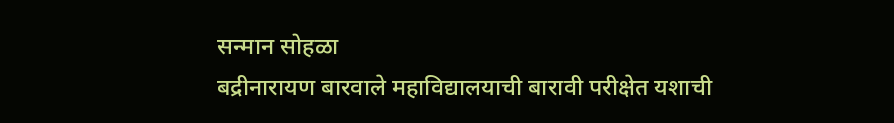सन्मान सोहळा
बद्रीनारायण बारवाले महाविद्यालयाची बारावी परीक्षेत यशाची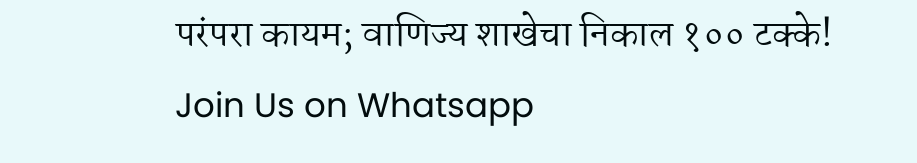परंपरा कायम; वाणिज्य शाखेचा निकाल १०० टक्के!
Join Us on Whatsapp